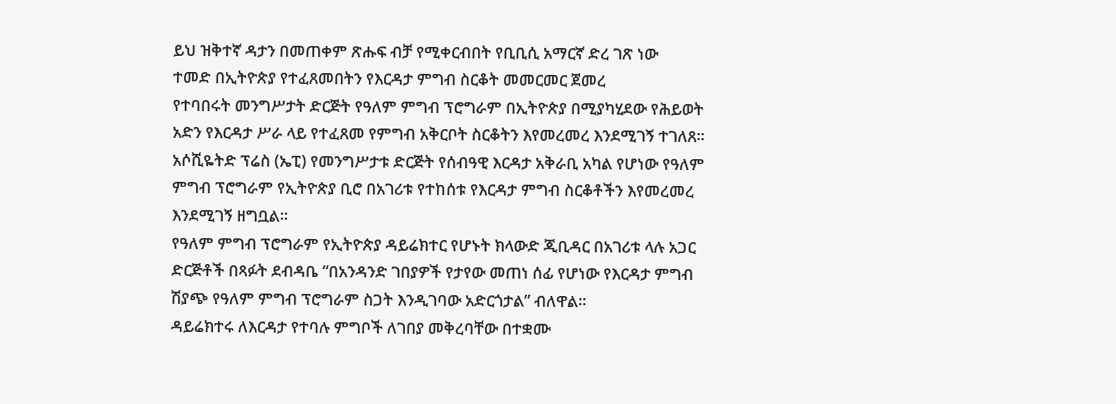ይህ ዝቅተኛ ዳታን በመጠቀም ጽሑፍ ብቻ የሚቀርብበት የቢቢሲ አማርኛ ድረ ገጽ ነው
ተመድ በኢትዮጵያ የተፈጸመበትን የእርዳታ ምግብ ስርቆት መመርመር ጀመረ
የተባበሩት መንግሥታት ድርጅት የዓለም ምግብ ፕሮግራም በኢትዮጵያ በሚያካሂደው የሕይወት አድን የእርዳታ ሥራ ላይ የተፈጸመ የምግብ አቅርቦት ስርቆትን እየመረመረ እንደሚገኝ ተገለጸ።
አሶሺዬትድ ፕሬስ (ኤፒ) የመንግሥታቱ ድርጅት የሰብዓዊ እርዳታ አቅራቢ አካል የሆነው የዓለም ምግብ ፕሮግራም የኢትዮጵያ ቢሮ በአገሪቱ የተከሰቱ የእርዳታ ምግብ ስርቆቶችን እየመረመረ እንደሚገኝ ዘግቧል።
የዓለም ምግብ ፕሮግራም የኢትዮጵያ ዳይሬክተር የሆኑት ክላውድ ጂቢዳር በአገሪቱ ላሉ አጋር ድርጅቶች በጻፉት ደብዳቤ “በአንዳንድ ገበያዎች የታየው መጠነ ሰፊ የሆነው የእርዳታ ምግብ ሽያጭ የዓለም ምግብ ፕሮግራም ስጋት እንዲገባው አድርጎታል” ብለዋል።
ዳይሬክተሩ ለእርዳታ የተባሉ ምግቦች ለገበያ መቅረባቸው በተቋሙ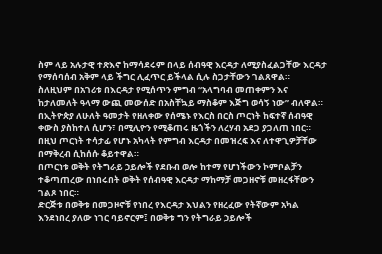ስም ላይ አሉታዊ ተጽእኖ ከማሳደሩም በላይ ሰብዓዊ እርዳታ ለሚያስፈልጋቸው እርዳታ የማሰባሰብ አቅም ላይ ችግር ሊፈጥር ይችላል ሲሉ ስጋታቸውን ገልጸዋል።
ስለዚህም በአገሪቱ በእርዳታ የሚሰጥን ምግብ “አላግባብ መጠቀምን እና ከታለመለት ዓላማ ውጪ መውሰድ በአስቸኳይ ማስቆም እጅግ ወሳኝ ነው” ብለዋል።
በኢትዮጵያ ለሁለት ዓመታት የዘለቀው የሰሜኑ የእርስ በርስ ጦርነት ከፍተኛ ሰብዓዊ ቀውስ ያስከተለ ሲሆን፣ በሚሊዮን የሚቆጠሩ ዜጎችን ለረሃብ አደጋ ያጋለጠ ነበር።
በዚህ ጦርነት ተሳታፊ የሆኑ አካላት የምግብ እርዳታ በመዝረፍ እና ለተዋጊዎቻቸው በማቅረብ ሲከሰሱ ቆይተዋል።
በጦርነቱ ወቅት የትግራይ ኃይሎች የደቡብ ወሎ ከተማ የሆነችውን ኮምቦልቻን ተቆጣጠረው በነበሩበት ወቅት የሰብዓዊ እርዳታ ማከማቻ መጋዘኖቹ መዘረፋቸውን ገልጾ ነበር።
ድርጅቱ በወቅቱ በመጋዞኖቹ የነበረ የእርዳታ እህልን የዘረፈው የትኛውም አካል እንደነበረ ያለው ነገር ባይኖርም፤ በወቅቱ ግን የትግራይ ኃይሎች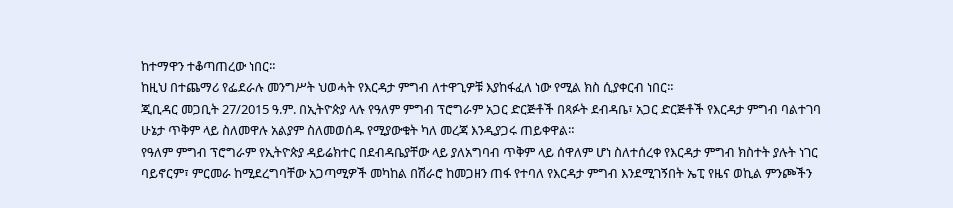ከተማዋን ተቆጣጠረው ነበር።
ከዚህ በተጨማሪ የፌደራሉ መንግሥት ህወሓት የእርዳታ ምግብ ለተዋጊዎቹ እያከፋፈለ ነው የሚል ክስ ሲያቀርብ ነበር።
ጂቢዳር መጋቢት 27/2015 ዓ.ም. በኢትዮጵያ ላሉ የዓለም ምግብ ፕሮግራም አጋር ድርጅቶች በጻፉት ደብዳቤ፣ አጋር ድርጅቶች የእርዳታ ምግብ ባልተገባ ሁኔታ ጥቅም ላይ ስለመዋሉ አልያም ስለመወሰዱ የሚያውቁት ካለ መረጃ እንዲያጋሩ ጠይቀዋል።
የዓለም ምግብ ፕሮግራም የኢትዮጵያ ዳይሬክተር በደብዳቤያቸው ላይ ያለአግባብ ጥቅም ላይ ሰዋለም ሆነ ስለተሰረቀ የእርዳታ ምግብ ክስተት ያሉት ነገር ባይኖርም፣ ምርመራ ከሚደረግባቸው አጋጣሚዎች መካከል በሽራሮ ከመጋዘን ጠፋ የተባለ የእርዳታ ምግብ እንደሚገኝበት ኤፒ የዜና ወኪል ምንጮችን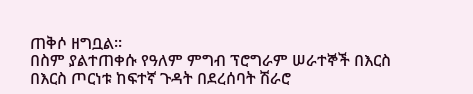ጠቅሶ ዘግቧል።
በስም ያልተጠቀሱ የዓለም ምግብ ፕሮግራም ሠራተኞች በእርስ በእርስ ጦርነቱ ከፍተኛ ጉዳት በደረሰባት ሽራሮ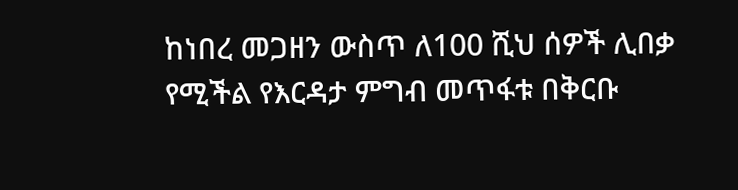ከነበረ መጋዘን ውስጥ ለ100 ሺህ ሰዎች ሊበቃ የሚችል የእርዳታ ምግብ መጥፋቱ በቅርቡ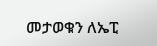መታወቁን ለኤፒ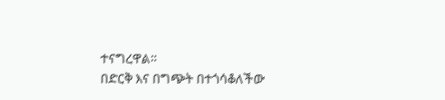ተናግረዋል።
በድርቅ እና በግጭት በተጎሳቆለችው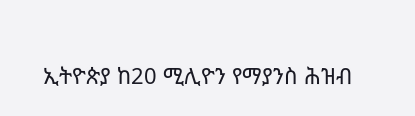ኢትዮጵያ ከ20 ሚሊዮን የማያንስ ሕዝብ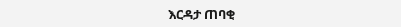እርዳታ ጠባቂ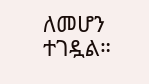ለመሆን ተገዷል።